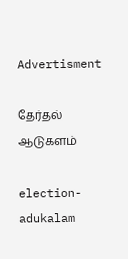Advertisment

தேர்தல் ஆடுகளம்

election-adukalam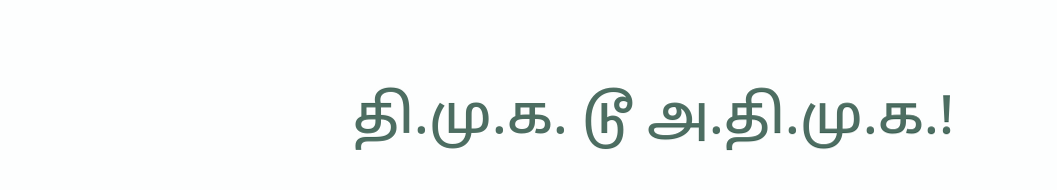தி.மு.க. டூ அ.தி.மு.க.!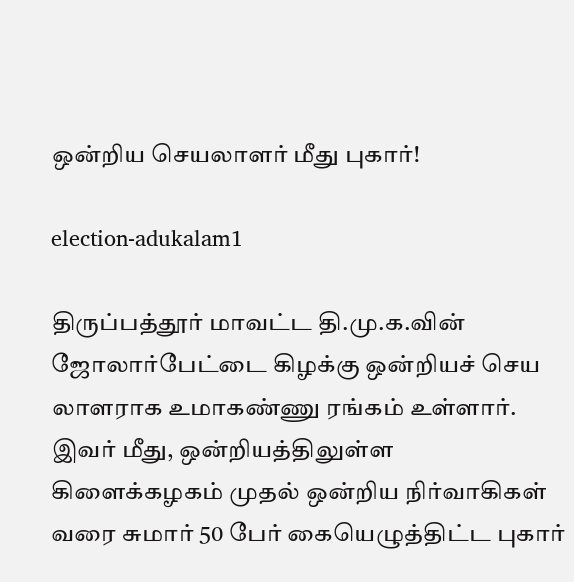ஒன்றிய செயலாளர் மீது புகார்!

election-adukalam1

திருப்பத்தூர் மாவட்ட தி.மு.க.வின் ஜோலார்பேட்டை கிழக்கு ஒன்றியச் செய லாளராக உமாகண்ணு ரங்கம் உள்ளார். இவர் மீது, ஒன்றியத்திலுள்ள கிளைக்கழகம் முதல் ஒன்றிய நிர்வாகிகள் வரை சுமார் 50 பேர் கையெழுத்திட்ட புகார்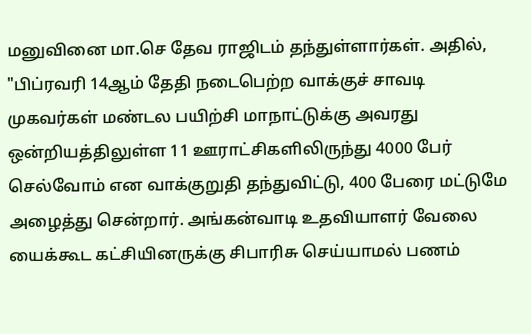மனுவினை மா.செ தேவ ராஜிடம் தந்துள்ளார்கள். அதில், "பிப்ரவரி 14ஆம் தேதி நடைபெற்ற வாக்குச் சாவடி முகவர்கள் மண்டல பயிற்சி மாநாட்டுக்கு அவரது ஒன்றியத்திலுள்ள 11 ஊராட்சிகளிலிருந்து 4000 பேர் செல்வோம் என வாக்குறுதி தந்துவிட்டு, 400 பேரை மட்டுமே அழைத்து சென்றார். அங்கன்வாடி உதவியாளர் வேலை யைக்கூட கட்சியினருக்கு சிபாரிசு செய்யாமல் பணம்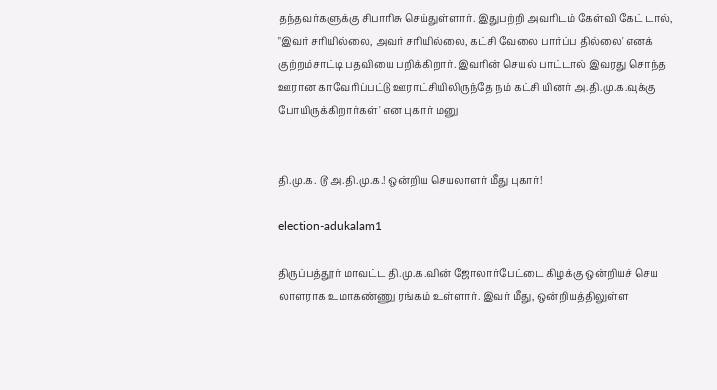தந்தவர்களுக்கு சிபாரிசு செய்துள்ளார். இதுபற்றி அவரிடம் கேள்வி கேட் டால், "இவர் சரியில்லை, அவர் சரியில்லை, கட்சி வேலை பார்ப்ப தில்லை' எனக் குற்றம்சாட்டி பதவியை பறிக்கிறார். இவரின் செயல் பாட்டால் இவரது சொந்த ஊரான காவேரிப்பட்டு ஊராட்சியிலிருந்தே நம் கட்சி யினர் அ.தி.மு.க.வுக்கு போயிருக்கிறார்கள்' என புகார் மனு


தி.மு.க. டூ அ.தி.மு.க.! ஒன்றிய செயலாளர் மீது புகார்!

election-adukalam1

திருப்பத்தூர் மாவட்ட தி.மு.க.வின் ஜோலார்பேட்டை கிழக்கு ஒன்றியச் செய லாளராக உமாகண்ணு ரங்கம் உள்ளார். இவர் மீது, ஒன்றியத்திலுள்ள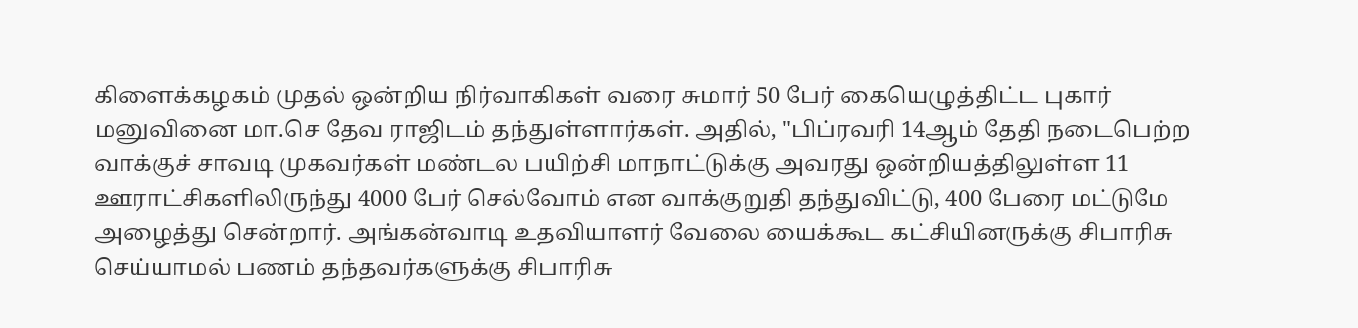கிளைக்கழகம் முதல் ஒன்றிய நிர்வாகிகள் வரை சுமார் 50 பேர் கையெழுத்திட்ட புகார் மனுவினை மா.செ தேவ ராஜிடம் தந்துள்ளார்கள். அதில், "பிப்ரவரி 14ஆம் தேதி நடைபெற்ற வாக்குச் சாவடி முகவர்கள் மண்டல பயிற்சி மாநாட்டுக்கு அவரது ஒன்றியத்திலுள்ள 11 ஊராட்சிகளிலிருந்து 4000 பேர் செல்வோம் என வாக்குறுதி தந்துவிட்டு, 400 பேரை மட்டுமே அழைத்து சென்றார். அங்கன்வாடி உதவியாளர் வேலை யைக்கூட கட்சியினருக்கு சிபாரிசு செய்யாமல் பணம் தந்தவர்களுக்கு சிபாரிசு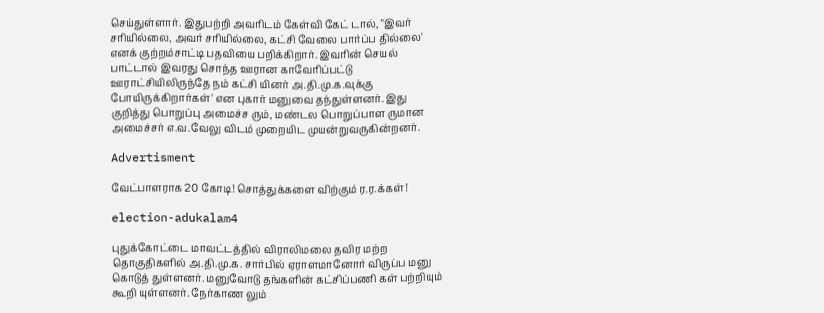செய்துள்ளார். இதுபற்றி அவரிடம் கேள்வி கேட் டால், "இவர் சரியில்லை, அவர் சரியில்லை, கட்சி வேலை பார்ப்ப தில்லை' எனக் குற்றம்சாட்டி பதவியை பறிக்கிறார். இவரின் செயல் பாட்டால் இவரது சொந்த ஊரான காவேரிப்பட்டு ஊராட்சியிலிருந்தே நம் கட்சி யினர் அ.தி.மு.க.வுக்கு போயிருக்கிறார்கள்' என புகார் மனுவை தந்துள்ளனர். இது குறித்து பொறுப்பு அமைச்ச ரும், மண்டல பொறுப்பாள ருமான அமைச்சர் எ.வ.வேலு விடம் முறையிட முயன்றுவருகின்றனர்.

Advertisment

வேட்பாளராக 20 கோடி! சொத்துக்களை விற்கும் ர.ர.க்கள்!

election-adukalam4

புதுக்கோட்டை மாவட்டத்தில் விராலிமலை தவிர மற்ற தொகுதிகளில் அ.தி.மு.க. சார்பில் ஏராளமானோர் விருப்ப மனு கொடுத் துள்ளனர். மனுவோடு தங்களின் கட்சிப்பணி கள் பற்றியும்  கூறி யுள்ளனர். நேர்காண லும்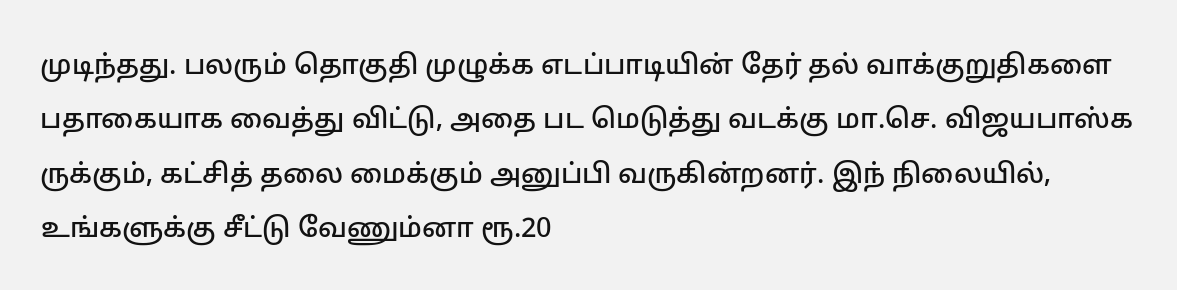முடிந்தது. பலரும் தொகுதி முழுக்க எடப்பாடியின் தேர் தல் வாக்குறுதிகளை பதாகையாக வைத்து விட்டு, அதை பட மெடுத்து வடக்கு மா.செ. விஜயபாஸ்க ருக்கும், கட்சித் தலை மைக்கும் அனுப்பி வருகின்றனர். இந் நிலையில், உங்களுக்கு சீட்டு வேணும்னா ரூ.20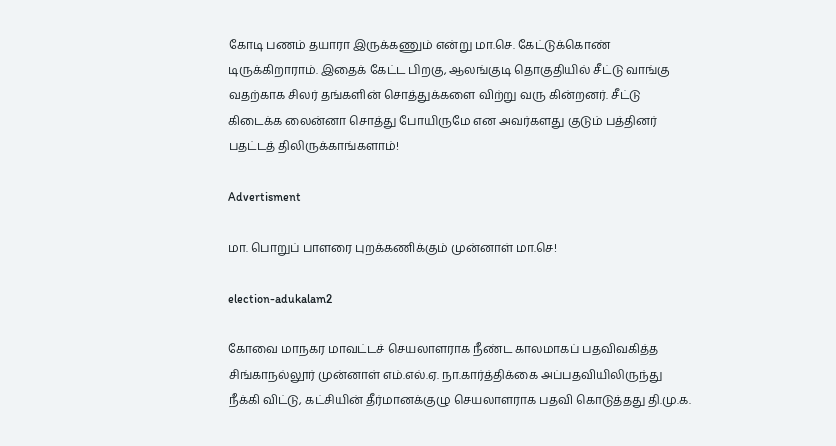கோடி பணம் தயாரா இருக்கணும் என்று மா.செ. கேட்டுக்கொண் டிருக்கிறாராம். இதைக் கேட்ட பிறகு, ஆலங்குடி தொகுதியில் சீட்டு வாங்கு வதற்காக சிலர் தங்களின் சொத்துக்களை விற்று வரு கின்றனர். சீட்டு கிடைக்க லைன்னா சொத்து போயிருமே என அவர்களது குடும் பத்தினர் பதட்டத் திலிருக்காங்களாம்!

Advertisment

மா. பொறுப் பாளரை புறக்கணிக்கும் முன்னாள் மா.செ!

election-adukalam2

கோவை மாநகர மாவட்டச் செயலாளராக நீண்ட காலமாகப் பதவிவகித்த சிங்காநல்லூர் முன்னாள் எம்.எல்.ஏ. நா.கார்த்திக்கை அப்பதவியிலிருந்து நீக்கி விட்டு, கட்சியின் தீர்மானக்குழு செயலாளராக பதவி கொடுத்தது தி.மு.க.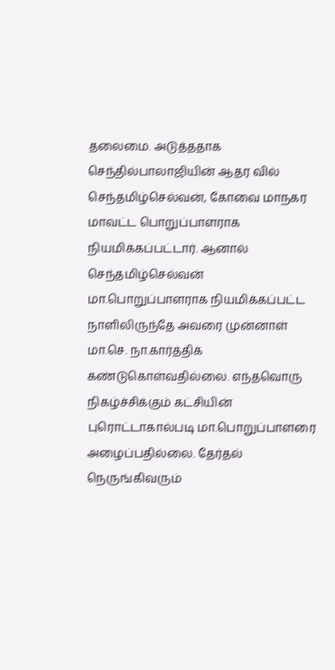தலைமை. அடுத்ததாக செந்தில்பாலாஜியின் ஆதர வில் செந்தமிழ்செல்வன், கோவை மாநகர மாவட்ட பொறுப்பாளராக நியமிக்கப்பட்டார். ஆனால் செந்தமிழ்செல்வன் மா.பொறுப்பாளராக நியமிக்கப்பட்ட நாளிலிருந்தே அவரை முன்னாள் மா.செ. நா.கார்த்திக் கண்டுகொள்வதில்லை. எந்தவொரு நிகழ்ச்சிக்கும் கட்சியின் புரொட்டாகால்படி மா.பொறுப்பாளரை அழைப்பதில்லை. தேர்தல் நெருங்கிவரும்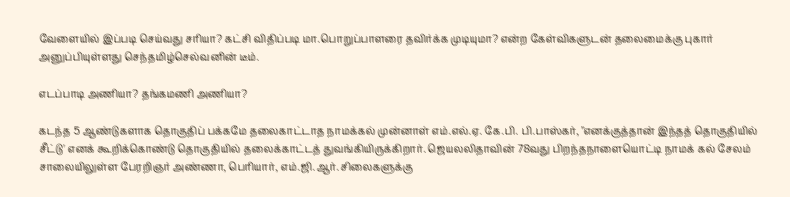வேளையில் இப்படி செய்வது சரியா? கட்சி விதிப்படி மா.பொறுப்பாளரை தவிர்க்க முடியுமா? என்ற கேள்விகளுடன் தலைமைக்கு புகார் அனுப்பியுள்ளது செந்தமிழ்செல்வனின் டீம்.

எடப்பாடி அணியா? தங்கமணி அணியா?

கடந்த 5 ஆண்டுகளாக தொகுதிப் பக்கமே தலைகாட்டாத நாமக்கல் முன்னாள் எம்.எல்.ஏ. கே.பி. பி.பாஸ்கர், "எனக்குத்தான் இந்தத் தொகுதியில் சீட்டு' எனக் கூறிக்கொண்டு தொகுதியில் தலைக்காட்டத் துவங்கியிருக்கிறார். ஜெயலலிதாவின் 78வது பிறந்தநாளையொட்டி நாமக் கல் சேலம் சாலையிலுள்ள பேரறிஞர் அண்ணா, பெரியார், எம்.ஜி.ஆர். சிலைகளுக்கு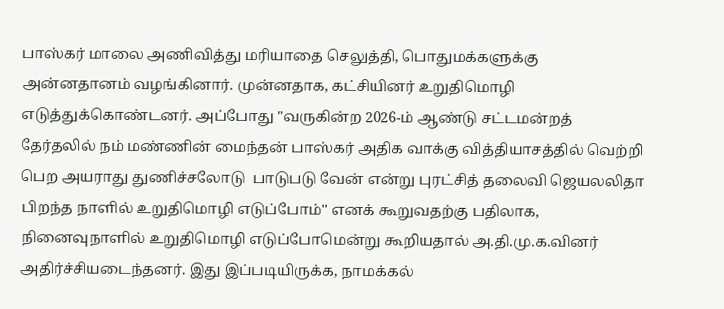பாஸ்கர் மாலை அணிவித்து மரியாதை செலுத்தி, பொதுமக்களுக்கு அன்னதானம் வழங்கினார். முன்னதாக, கட்சியினர் உறுதிமொழி எடுத்துக்கொண்டனர். அப்போது "வருகின்ற 2026-ம் ஆண்டு சட்டமன்றத் தேர்தலில் நம் மண்ணின் மைந்தன் பாஸ்கர் அதிக வாக்கு வித்தியாசத்தில் வெற்றி பெற அயராது துணிச்சலோடு  பாடுபடு வேன் என்று புரட்சித் தலைவி ஜெயலலிதா பிறந்த நாளில் உறுதிமொழி எடுப்போம்'' எனக் கூறுவதற்கு பதிலாக, நினைவுநாளில் உறுதிமொழி எடுப்போமென்று கூறியதால் அ.தி.மு.க.வினர் அதிர்ச்சியடைந்தனர். இது இப்படியிருக்க, நாமக்கல்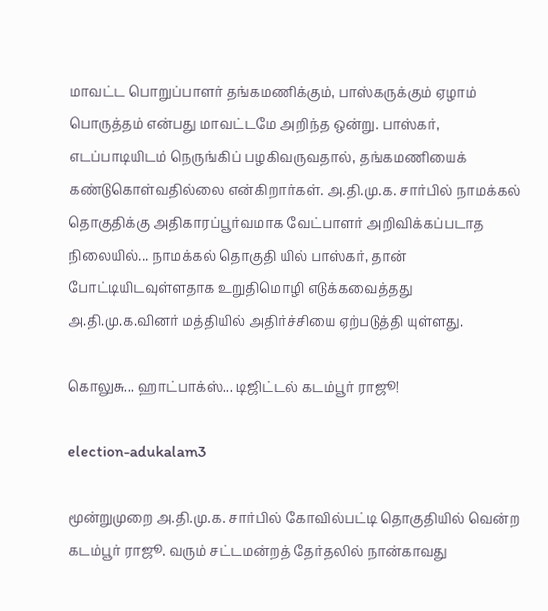மாவட்ட பொறுப்பாளர் தங்கமணிக்கும், பாஸ்கருக்கும் ஏழாம் பொருத்தம் என்பது மாவட்டமே அறிந்த ஒன்று. பாஸ்கர், எடப்பாடியிடம் நெருங்கிப் பழகிவருவதால், தங்கமணியைக் கண்டுகொள்வதில்லை என்கிறார்கள். அ.தி.மு.க. சார்பில் நாமக்கல் தொகுதிக்கு அதிகாரப்பூர்வமாக வேட்பாளர் அறிவிக்கப்படாத நிலையில்... நாமக்கல் தொகுதி யில் பாஸ்கர், தான் போட்டியிடவுள்ளதாக உறுதிமொழி எடுக்கவைத்தது அ.தி.மு.க.வினர் மத்தியில் அதிர்ச்சியை ஏற்படுத்தி யுள்ளது.

கொலுசு... ஹாட்பாக்ஸ்... டிஜிட்டல் கடம்பூர் ராஜூ!

election-adukalam3

மூன்றுமுறை அ.தி.மு.க. சார்பில் கோவில்பட்டி தொகுதியில் வென்ற கடம்பூர் ராஜூ. வரும் சட்டமன்றத் தேர்தலில் நான்காவது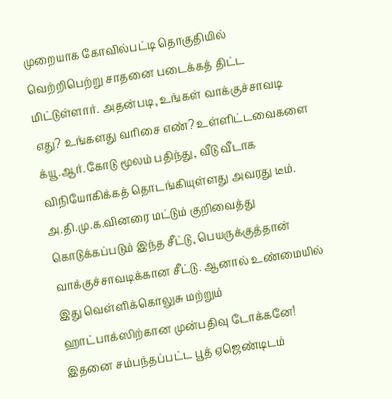முறையாக கோவில்பட்டி தொகுதியில் வெற்றிபெற்று சாதனை படைக்கத் திட்ட மிட்டுள்ளார். அதன்படி, உங்கள் வாக்குச்சாவடி எது? உங்களது வரிசை எண்? உள்ளிட்டவைகளை க்யூ.ஆர்.கோடு மூலம் பதிந்து, வீடு வீடாக விநியோகிக்கத் தொடங்கியுள்ளது அவரது டீம். அ.தி.மு.க.வினரை மட்டும் குறிவைத்து கொடுக்கப்படும் இந்த சீட்டு, பெயருக்குத்தான் வாக்குச்சாவடிக்கான சீட்டு. ஆனால் உண்மையில் இது வெள்ளிக்கொலுசு மற்றும் ஹாட்பாக்ஸிற்கான முன்பதிவு டோக்கனே! இதனை சம்பந்தப்பட்ட பூத் ஏஜெண்டிடம்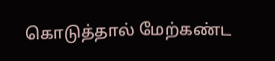கொடுத்தால் மேற்கண்ட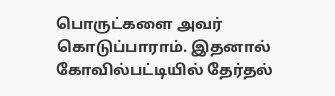பொருட்களை அவர் கொடுப்பாராம். இதனால் கோவில்பட்டியில் தேர்தல்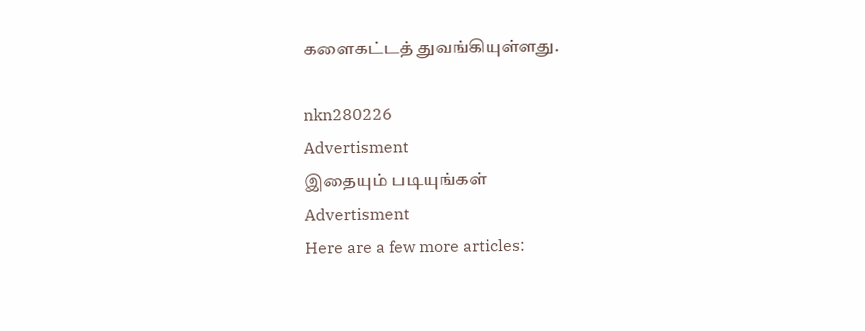களைகட்டத் துவங்கியுள்ளது.

nkn280226
Advertisment
இதையும் படியுங்கள்
Advertisment
Here are a few more articles: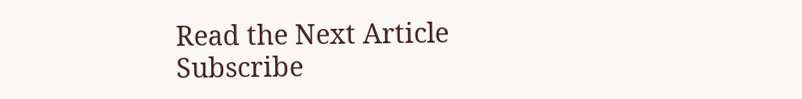Read the Next Article
Subscribe